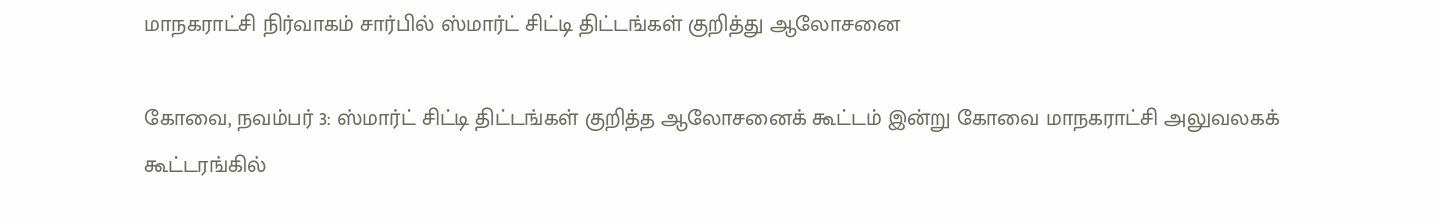மாநகராட்சி நிர்வாகம் சார்பில் ஸ்மார்ட் சிட்டி திட்டங்கள் குறித்து ஆலோசனை

கோவை, நவம்பர் 3: ஸ்மார்ட் சிட்டி திட்டங்கள் குறித்த ஆலோசனைக் கூட்டம் இன்று கோவை மாநகராட்சி அலுவலகக் கூட்டரங்கில்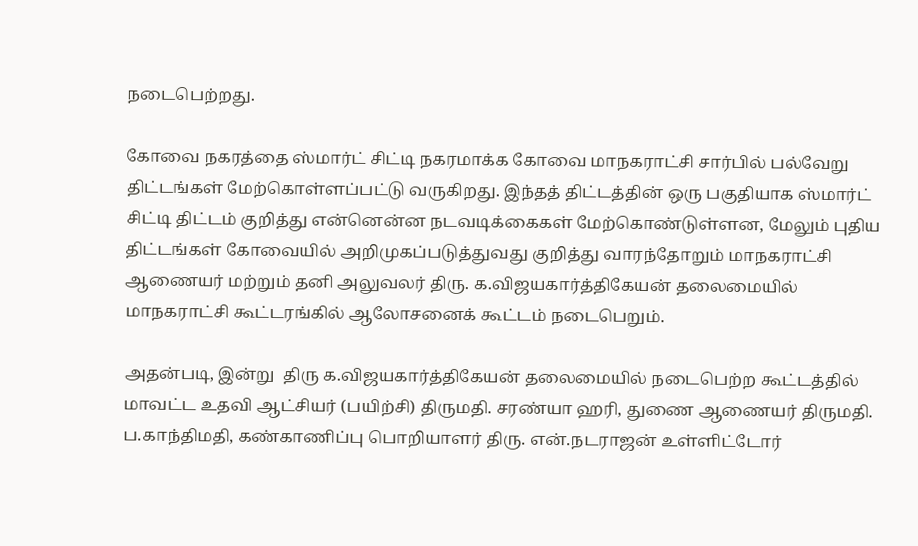நடைபெற்றது.

கோவை நகரத்தை ஸ்மார்ட் சிட்டி நகரமாக்க கோவை மாநகராட்சி சார்பில் பல்வேறு திட்டங்கள் மேற்கொள்ளப்பட்டு வருகிறது. இந்தத் திட்டத்தின் ஒரு பகுதியாக ஸ்மார்ட் சிட்டி திட்டம் குறித்து என்னென்ன நடவடிக்கைகள் மேற்கொண்டுள்ளன, மேலும் புதிய திட்டங்கள் கோவையில் அறிமுகப்படுத்துவது குறித்து வாரந்தோறும் மாநகராட்சி ஆணையர் மற்றும் தனி அலுவலர் திரு. க.விஜயகார்த்திகேயன் தலைமையில் மாநகராட்சி கூட்டரங்கில் ஆலோசனைக் கூட்டம் நடைபெறும்.

அதன்படி, இன்று  திரு க.விஜயகார்த்திகேயன் தலைமையில் நடைபெற்ற கூட்டத்தில் மாவட்ட உதவி ஆட்சியர் (பயிற்சி) திருமதி. சரண்யா ஹரி, துணை ஆணையர் திருமதி. ப.காந்திமதி, கண்காணிப்பு பொறியாளர் திரு. என்.நடராஜன் உள்ளிட்டோர்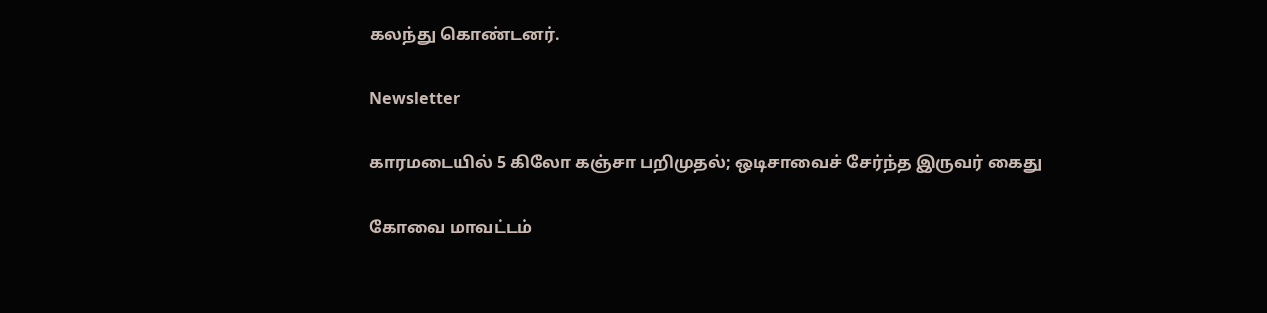கலந்து கொண்டனர்.

Newsletter

காரமடையில் 5 கிலோ கஞ்சா பறிமுதல்; ஒடிசாவைச் சேர்ந்த இருவர் கைது

கோவை மாவட்டம்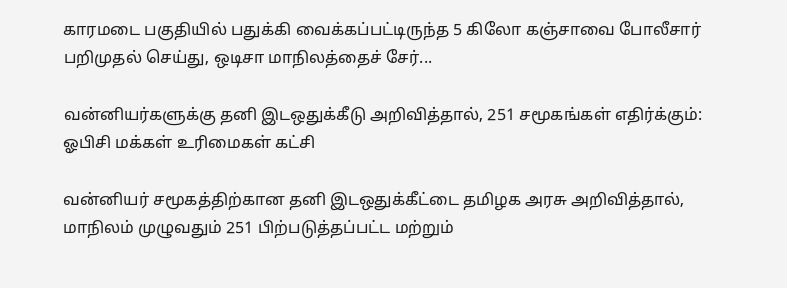காரமடை பகுதியில் பதுக்கி வைக்கப்பட்டிருந்த 5 கிலோ கஞ்சாவை போலீசார் பறிமுதல் செய்து, ஒடிசா மாநிலத்தைச் சேர்...

வன்னியர்களுக்கு தனி இடஒதுக்கீடு அறிவித்தால், 251 சமூகங்கள் எதிர்க்கும்: ஓபிசி மக்கள் உரிமைகள் கட்சி

வன்னியர் சமூகத்திற்கான தனி இடஒதுக்கீட்டை தமிழக அரசு அறிவித்தால், மாநிலம் முழுவதும் 251 பிற்படுத்தப்பட்ட மற்றும்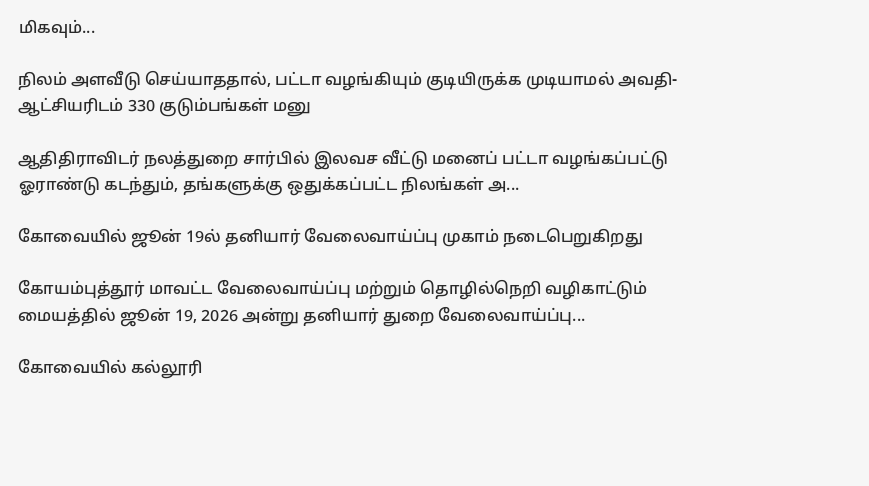மிகவும்...

நிலம் அளவீடு செய்யாததால், பட்டா வழங்கியும் குடியிருக்க முடியாமல் அவதி- ஆட்சியரிடம் 330 குடும்பங்கள் மனு

ஆதிதிராவிடர் நலத்துறை சார்பில் இலவச வீட்டு மனைப் பட்டா வழங்கப்பட்டு ஓராண்டு கடந்தும், தங்களுக்கு ஒதுக்கப்பட்ட நிலங்கள் அ...

கோவையில் ஜூன் 19ல் தனியார் வேலைவாய்ப்பு முகாம் நடைபெறுகிறது

கோயம்புத்தூர் மாவட்ட வேலைவாய்ப்பு மற்றும் தொழில்நெறி வழிகாட்டும் மையத்தில் ஜூன் 19, 2026 அன்று தனியார் துறை வேலைவாய்ப்பு...

கோவையில் கல்லூரி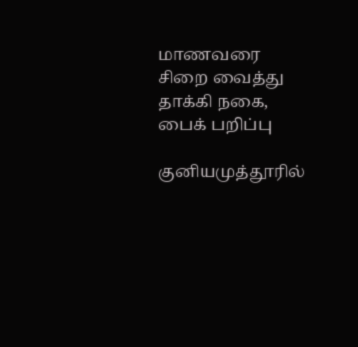மாணவரை சிறை வைத்து தாக்கி நகை, பைக் பறிப்பு

குனியமுத்தூரில்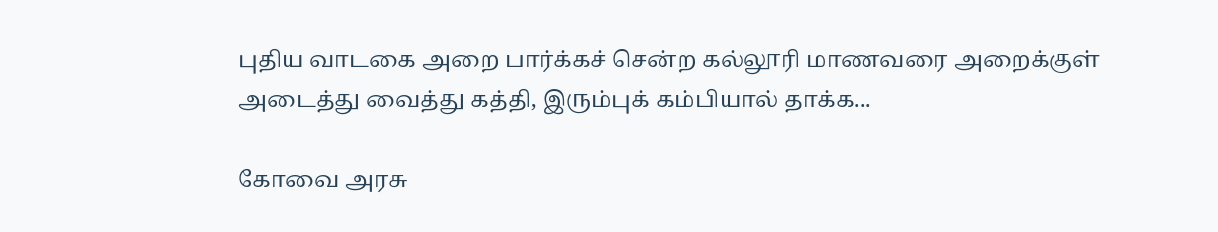புதிய வாடகை அறை பார்க்கச் சென்ற கல்லூரி மாணவரை அறைக்குள் அடைத்து வைத்து கத்தி, இரும்புக் கம்பியால் தாக்க...

கோவை அரசு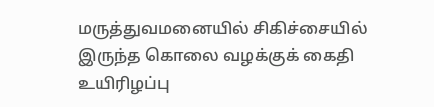மருத்துவமனையில் சிகிச்சையில் இருந்த கொலை வழக்குக் கைதி உயிரிழப்பு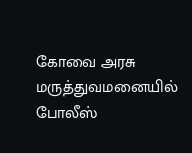கோவை அரசு மருத்துவமனையில் போலீஸ்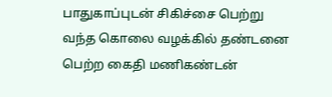பாதுகாப்புடன் சிகிச்சை பெற்று வந்த கொலை வழக்கில் தண்டனை பெற்ற கைதி மணிகண்டன்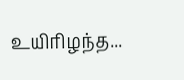உயிரிழந்த...